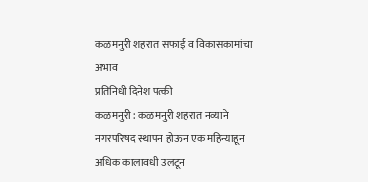कळमनुरी शहरात सफाई व विकासकामांचा अभाव
प्रतिनिधी दिनेश पत्की
कळमनुरी : कळमनुरी शहरात नव्याने नगरपरिषद स्थापन होऊन एक महिन्याहून अधिक कालावधी उलटून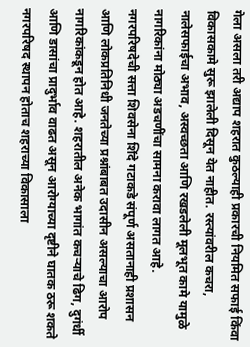गेला असला तरी अद्याप शहरात कुठल्याही प्रकारची नियमित सफाई किंवा विकासकामे सुरू झालेली दिसून येत नाहीत. रस्त्यांवरील कचरा, नालेसफाईचा अभाव, अस्वच्छता आणि रखडलेली मूलभूत कामे यामुळे नागरिकांना मोठ्या अडचणींचा सामना करावा लागत आहे.
नगरपरिषदेची सत्ता शिवसेना शिंदे गटाकडे संपूर्ण असतानाही प्रशासन आणि लोकप्रतिनिधी जनतेच्या प्रश्नांबाबत उदासीन असल्याचा आरोप नागरिकांकडून होत आहे. शहरातील अनेक भागांत कचऱ्याचे ढिग, दुगंर्धी आणि डासांचा प्रादुर्भाव वाढत असून आरोग्याच्या दृष्टीने घातक ठरू शकते
नगरपरिषद स्थापन होताच शहराच्या विकासाला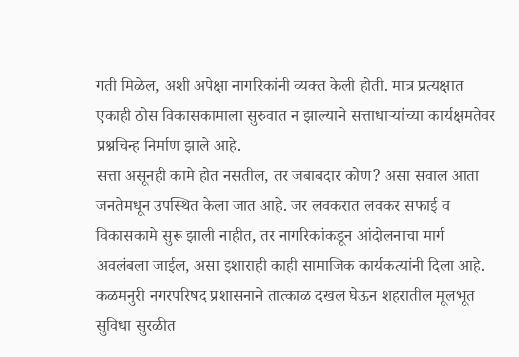गती मिळेल, अशी अपेक्षा नागरिकांनी व्यक्त केली होती. मात्र प्रत्यक्षात एकाही ठोस विकासकामाला सुरुवात न झाल्याने सत्ताधाऱ्यांच्या कार्यक्षमतेवर प्रश्नचिन्ह निर्माण झाले आहे.
सत्ता असूनही कामे होत नसतील, तर जबाबदार कोण? असा सवाल आता जनतेमधून उपस्थित केला जात आहे. जर लवकरात लवकर सफाई व विकासकामे सुरू झाली नाहीत, तर नागरिकांकडून आंदोलनाचा मार्ग अवलंबला जाईल, असा इशाराही काही सामाजिक कार्यकत्यांनी दिला आहे. कळमनुरी नगरपरिषद प्रशासनाने तात्काळ दखल घेऊन शहरातील मूलभूत सुविधा सुरळीत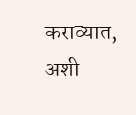कराव्यात, अशी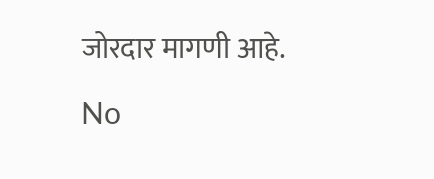जोरदार मागणी आहे.

No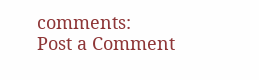comments:
Post a Comment